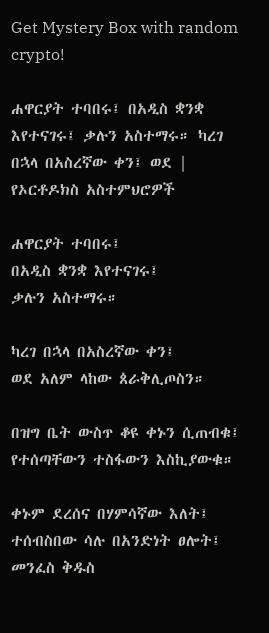Get Mystery Box with random crypto!

ሐዋርያት ተባበሩ፤ በአዲስ ቋንቋ እየተናገሩ፤ ቃሉን አስተማሩ። ካረገ በኋላ በአስረኛው ቀን፤ ወደ | የኦርቶዶክስ አስተምህሮዎች

ሐዋርያት ተባበሩ፤
በአዲስ ቋንቋ እየተናገሩ፤
ቃሉን አስተማሩ።

ካረገ በኋላ በአስረኛው ቀን፤
ወደ አለም ላከው ጰራቅሊጦስን።

በዝግ ቤት ውስጥ ቆዩ ቀኑን ሲጠብቁ፤
የተሰጣቸውን ተስፋውን እስኪያውቁ።

ቀኑም ደረሰና በሃምሳኛው እለት፤
ተሰብስበው ሳሉ በአንድነት ፀሎት፤
መንፈስ ቅዱስ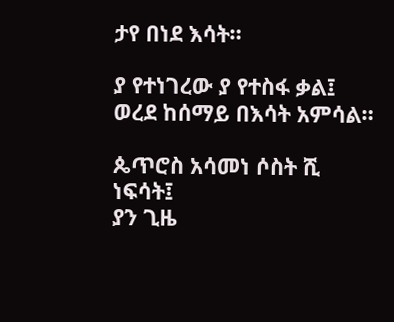ታየ በነደ እሳት።

ያ የተነገረው ያ የተስፋ ቃል፤
ወረደ ከሰማይ በእሳት አምሳል።

ጴጥሮስ አሳመነ ሶስት ሺ ነፍሳት፤
ያን ጊዜ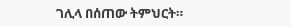ገሊላ በሰጠው ትምህርት።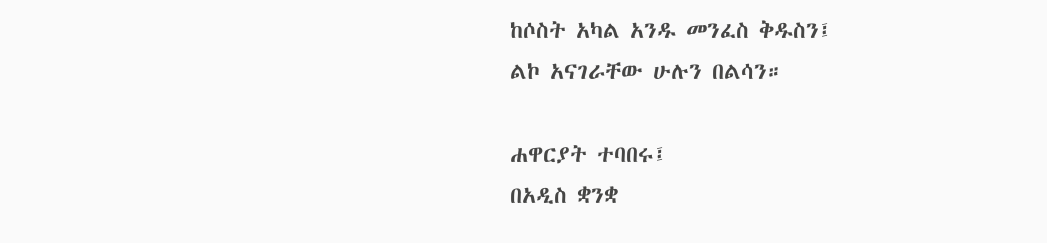ከሶስት አካል አንዱ መንፈስ ቅዱስን፤
ልኮ አናገራቸው ሁሉን በልሳን።

ሐዋርያት ተባበሩ፤
በአዲስ ቋንቋ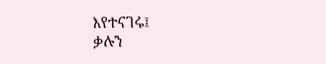እየተናገሩ፤
ቃሉን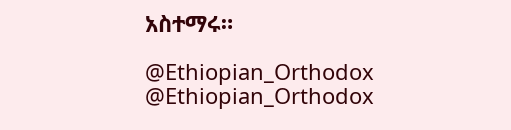አስተማሩ።

@Ethiopian_Orthodox
@Ethiopian_Orthodox